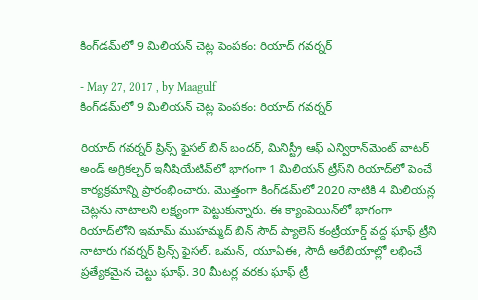కింగ్‌డమ్‌లో 9 మిలియన్‌ చెట్ల పెంపకం: రియాద్‌ గవర్నర్‌

- May 27, 2017 , by Maagulf
కింగ్‌డమ్‌లో 9 మిలియన్‌ చెట్ల పెంపకం: రియాద్‌ గవర్నర్‌

రియాద్‌ గవర్నర్‌ ప్రిన్స్‌ ఫైసల్‌ బిన్‌ బందర్‌, మినిస్ట్రీ ఆఫ్‌ ఎన్విరాన్‌మెంట్‌ వాటర్‌ అండ్‌ అగ్రికల్చర్‌ ఇనీషియేటివ్‌లో భాగంగా 1 మిలియన్‌ ట్రీస్‌ని రియాద్‌లో పెంచే కార్యక్రమాన్ని ప్రారంభించారు. మొత్తంగా కింగ్‌డమ్‌లో 2020 నాటికి 4 మిలియన్ల చెట్లను నాటాలని లక్ష్యంగా పెట్టుకున్నారు. ఈ క్యాంపెయిన్‌లో భాగంగా రియాద్‌లోని ఇమామ్‌ ముహమ్మద్‌ బిన్‌ సౌద్‌ ప్యాలెస్‌ కంట్రీయార్డ్‌ వద్ద ఘాఫ్‌ ట్రీని నాటారు గవర్నర్‌ ప్రిన్స్‌ ఫైసల్‌. ఒమన్‌, యూఏఈ, సౌదీ అరేబియాల్లో లభించే ప్రత్యేకమైన చెట్టు ఘాఫ్‌. 30 మీటర్ల వరకు ఘాఫ్‌ ట్రీ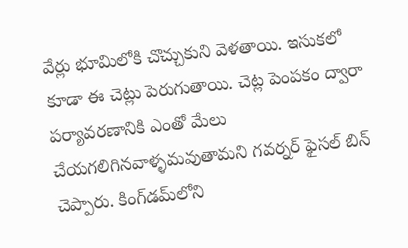వేర్లు భూమిలోకి చొచ్చుకుని వెళతాయి. ఇసుకలో కూడా ఈ చెట్లు పెరుగుతాయి. చెట్ల పెంపకం ద్వారా పర్యావరణానికి ఎంతో మేలు చేయగలిగినవాళ్ళమవుతామని గవర్నర్‌ ఫైసల్‌ బిన్‌ చెప్పారు. కింగ్‌డమ్‌లోని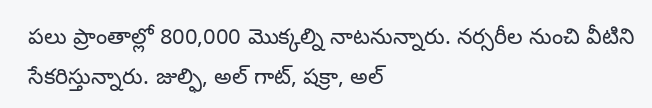పలు ప్రాంతాల్లో 800,000 మొక్కల్ని నాటనున్నారు. నర్సరీల నుంచి వీటిని సేకరిస్తున్నారు. జుల్ఫి, అల్‌ గాట్‌, షక్రా, అల్‌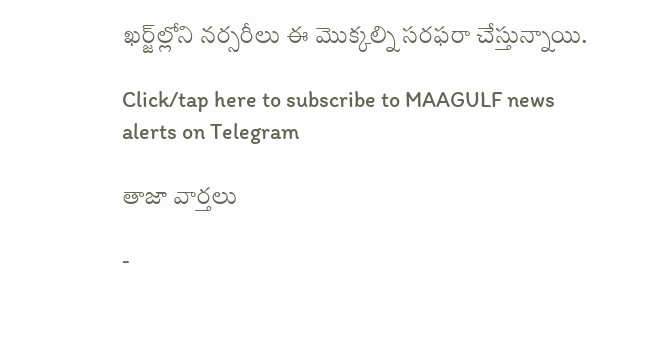ఖర్జ్‌ల్లోని నర్సరీలు ఈ మొక్కల్ని సరఫరా చేస్తున్నాయి.

Click/tap here to subscribe to MAAGULF news alerts on Telegram

తాజా వార్తలు

-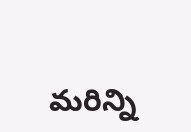మరిన్ని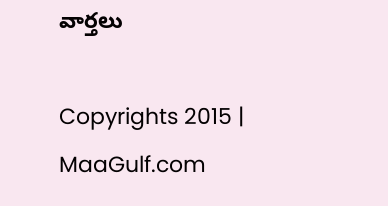వార్తలు

Copyrights 2015 | MaaGulf.com